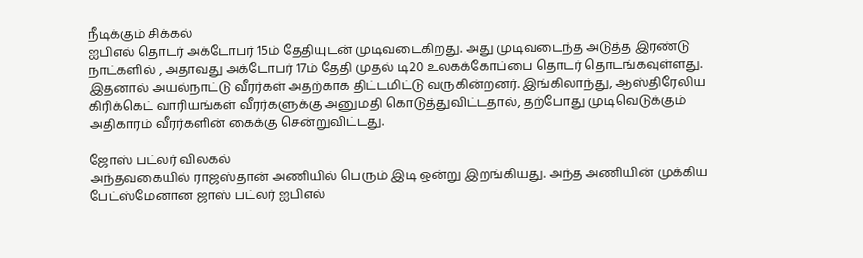நீடிக்கும் சிக்கல்
ஐபிஎல் தொடர் அக்டோபர் 15ம் தேதியுடன் முடிவடைகிறது. அது முடிவடைந்த அடுத்த இரண்டு நாட்களில் , அதாவது அக்டோபர் 17ம் தேதி முதல் டி20 உலகக்கோப்பை தொடர் தொடங்கவுள்ளது. இதனால் அயல்நாட்டு வீரர்கள் அதற்காக திட்டமிட்டு வருகின்றனர். இங்கிலாந்து, ஆஸ்திரேலிய கிரிக்கெட் வாரியங்கள் வீரர்களுக்கு அனுமதி கொடுத்துவிட்டதால், தற்போது முடிவெடுக்கும் அதிகாரம் வீரர்களின் கைக்கு சென்றுவிட்டது.

ஜோஸ் பட்லர் விலகல்
அந்தவகையில் ராஜஸ்தான் அணியில் பெரும் இடி ஒன்று இறங்கியது. அந்த அணியின் முக்கிய பேட்ஸ்மேனான ஜாஸ் பட்லர் ஐபிஎல்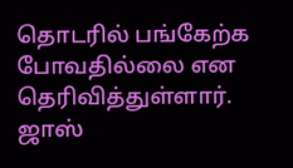தொடரில் பங்கேற்க போவதில்லை என தெரிவித்துள்ளார். ஜாஸ்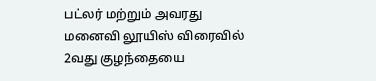பட்லர் மற்றும் அவரது மனைவி லூயிஸ் விரைவில் 2வது குழந்தையை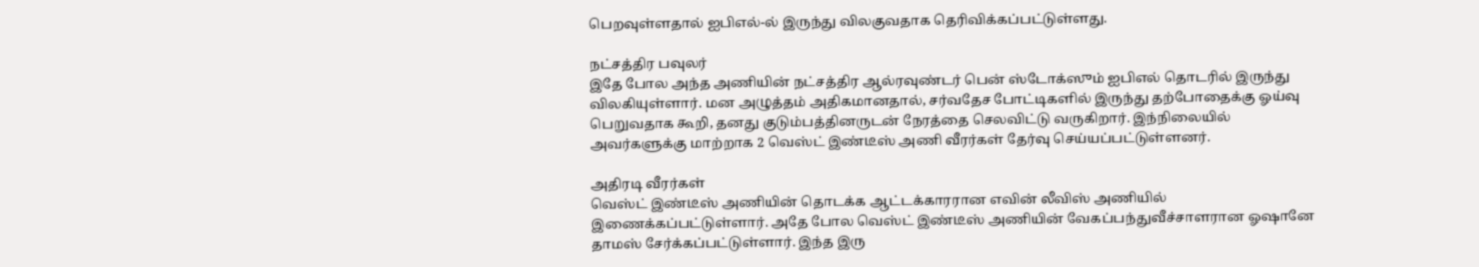பெறவுள்ளதால் ஐபிஎல்-ல் இருந்து விலகுவதாக தெரிவிக்கப்பட்டுள்ளது.

நட்சத்திர பவுலர்
இதே போல அந்த அணியின் நட்சத்திர ஆல்ரவுண்டர் பென் ஸ்டோக்ஸும் ஐபிஎல் தொடரில் இருந்து விலகியுள்ளார். மன அழுத்தம் அதிகமானதால், சர்வதேச போட்டிகளில் இருந்து தற்போதைக்கு ஓய்வு பெறுவதாக கூறி, தனது குடும்பத்தினருடன் நேரத்தை செலவிட்டு வருகிறார். இந்நிலையில் அவர்களுக்கு மாற்றாக 2 வெஸ்ட் இண்டீஸ் அணி வீரர்கள் தேர்வு செய்யப்பட்டுள்ளனர்.

அதிரடி வீரர்கள்
வெஸ்ட் இண்டீஸ் அணியின் தொடக்க ஆட்டக்காரரான எவின் லீவிஸ் அணியில் இணைக்கப்பட்டுள்ளார். அதே போல வெஸ்ட் இண்டீஸ் அணியின் வேகப்பந்துவீச்சாளரான ஓஷானே தாமஸ் சேர்க்கப்பட்டுள்ளார். இந்த இரு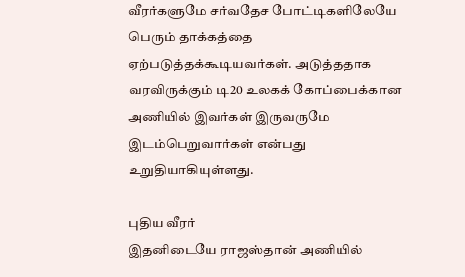வீரர்களுமே சர்வதேச போட்டிகளிலேயே பெரும் தாக்கத்தை ஏற்படுத்தக்கூடியவர்கள். அடுத்ததாக வரவிருக்கும் டி20 உலகக் கோப்பைக்கான அணியில் இவர்கள் இருவருமே இடம்பெறுவார்கள் என்பது உறுதியாகியுள்ளது.

புதிய வீரர்
இதனிடையே ராஜஸ்தான் அணியில்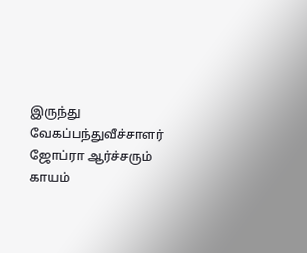இருந்து வேகப்பந்துவீச்சாளர் ஜோப்ரா ஆர்ச்சரும் காயம்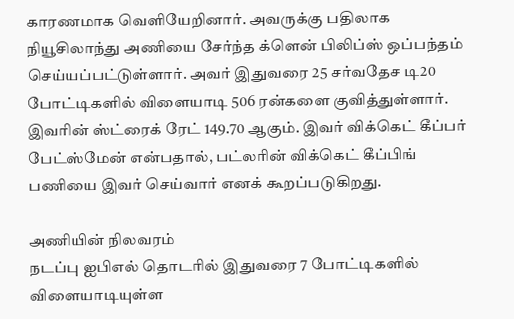காரணமாக வெளியேறினார். அவருக்கு பதிலாக நியூசிலாந்து அணியை சேர்ந்த க்ளென் பிலிப்ஸ் ஒப்பந்தம் செய்யப்பட்டுள்ளார். அவர் இதுவரை 25 சர்வதேச டி20 போட்டிகளில் விளையாடி 506 ரன்களை குவித்துள்ளார். இவரின் ஸ்ட்ரைக் ரேட் 149.70 ஆகும். இவர் விக்கெட் கீப்பர் பேட்ஸ்மேன் என்பதால், பட்லரின் விக்கெட் கீப்பிங் பணியை இவர் செய்வார் எனக் கூறப்படுகிறது.

அணியின் நிலவரம்
நடப்பு ஐபிஎல் தொடரில் இதுவரை 7 போட்டிகளில் விளையாடியுள்ள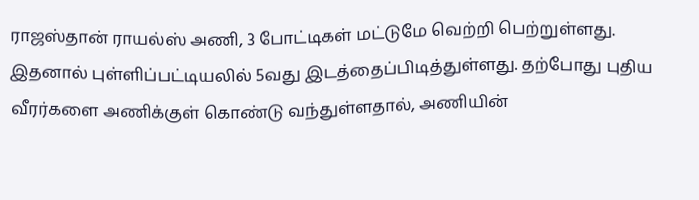ராஜஸ்தான் ராயல்ஸ் அணி, 3 போட்டிகள் மட்டுமே வெற்றி பெற்றுள்ளது. இதனால் புள்ளிப்பட்டியலில் 5வது இடத்தைப்பிடித்துள்ளது. தற்போது புதிய வீரர்களை அணிக்குள் கொண்டு வந்துள்ளதால், அணியின்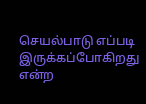செயல்பாடு எப்படி இருக்கப்போகிறது என்ற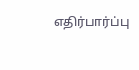எதிர்பார்ப்பு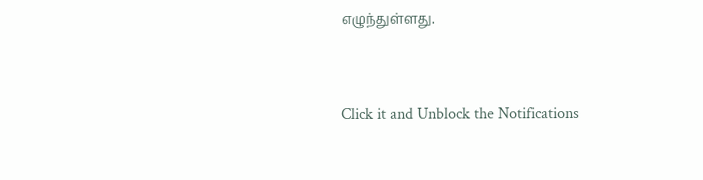எழுந்துள்ளது.


Click it and Unblock the Notifications